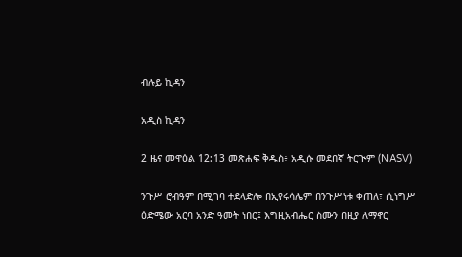ብሉይ ኪዳን

አዲስ ኪዳን

2 ዜና መዋዕል 12:13 መጽሐፍ ቅዱስ፥ አዲሱ መደበኛ ትርጒም (NASV)

ንጉሥ ሮብዓም በሚገባ ተደላድሎ በኢየሩሳሌም በንጉሥነቱ ቀጠለ፣ ሲነግሥ ዕድሜው አርባ አንድ ዓመት ነበር፤ እግዚአብሔር ስሙን በዚያ ለማኖር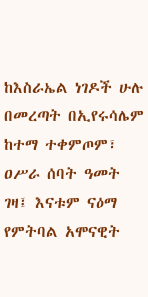ከእስራኤል ነገዶች ሁሉ በመረጣት በኢየሩሳሌም ከተማ ተቀምጦም፣ ዐሥራ ሰባት ዓመት ገዛ፤ እናቱም ናዕማ የምትባል አሞናዊት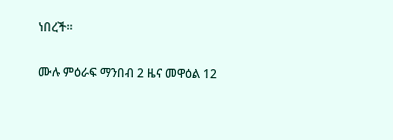ነበረች።

ሙሉ ምዕራፍ ማንበብ 2 ዜና መዋዕል 12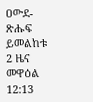ዐውደ-ጽሑፍ ይመልከቱ 2 ዜና መዋዕል 12:13